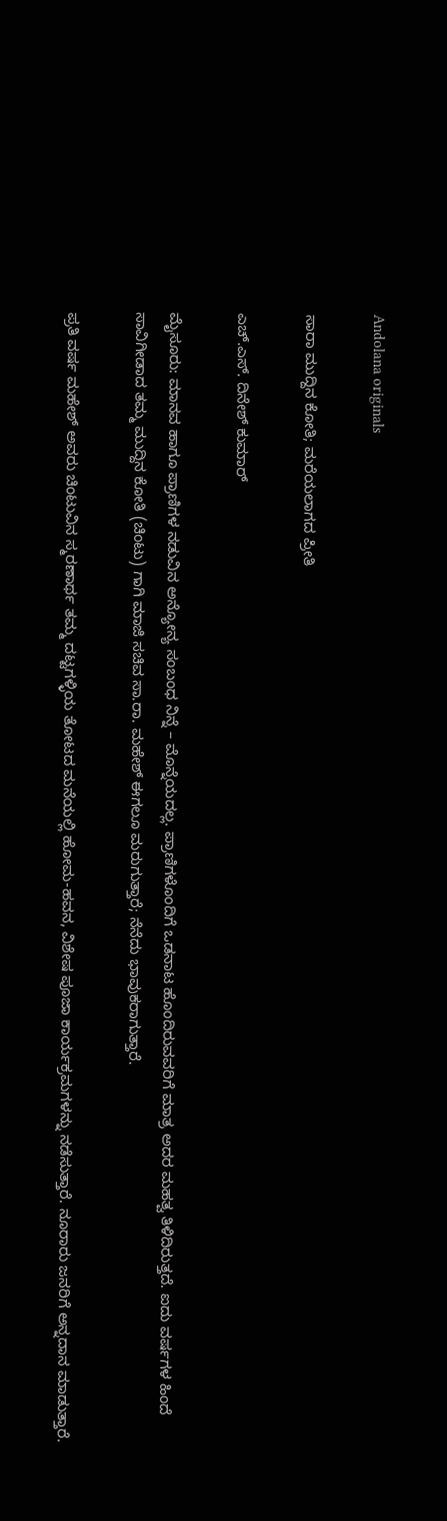Andolana originals

ಸಾರಾ ಮುದ್ದಿನ ಕೋತಿ; ಮರೆಯಲಾಗದ ಪ್ರೀತಿ

ಎಚ್‌.ಎಸ್‌. ದಿನೇಶ್‌ ಕುಮಾರ್‌

ಮೈಸೂರು: ಮಾನವ ಹಾಗೂ ಪ್ರಾಣಿಗಳ ನಡುವಿನ ಅನ್ಯೋನ್ಯ ಸಂಬಂಧ ನಿನ್ನೆ – ಮೊನ್ನೆಯದಲ್ಲ. ಪ್ರಾಣಿಗಳೊಂದಿಗೆ ಒಡನಾಟ ಹೊಂದಿರುವವರಿಗೆ ಮಾತ್ರ ಅದರ ಮಹತ್ವ ತಿಳಿದಿರುತ್ತದೆ. ಐದು ವರ್ಷಗಳ ಹಿಂದೆ ಸಾವಿಗೀಡಾದ ತಮ್ಮ ಮುದ್ದಿನ ಕೋತಿ (ಚಿಂಟು) ಗಾಗಿ ಮಾಜಿ ಸಚಿವ ಸಾ.ರಾ. ಮಹೇಶ್ ಈಗಲೂ ಮರುಗುತ್ತಾರೆ; ನೆನೆದು ಭಾವುಕರಾಗುತ್ತಾರೆ.

ಪ್ರತಿ ವರ್ಷ ಮಹೇಶ್ ಅವರು ಚಿಂಟುವಿನ ಸ್ಮರಣಾರ್ಥ ತಮ್ಮ ದಟ್ಟಗಳ್ಳಿಯ ತೋಟದ ಮನೆಯಲ್ಲಿ ಹೋಮ-ಹವನ, ವಿಶೇಷ ಪೂಜಾ ಕಾರ್ಯಕ್ರಮಗಳನ್ನು ನಡೆಸುತ್ತಾರೆ. ನೂರಾರು ಜನರಿಗೆ ಅನ್ನದಾನ ಮಾಡುತ್ತಾರೆ.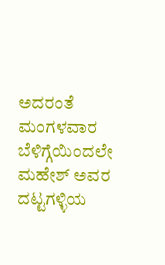ಅದರಂತೆ ಮಂಗಳವಾರ ಬೆಳಿಗ್ಗೆಯಿಂದಲೇ ಮಹೇಶ್ ಅವರ ದಟ್ಟಗಳ್ಳಿಯ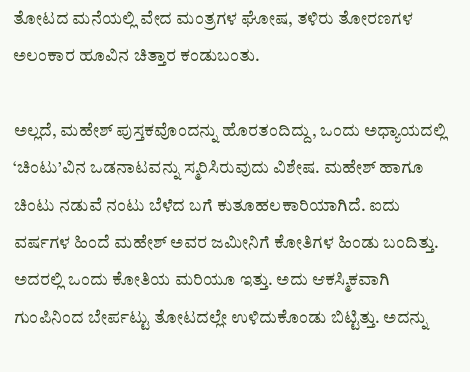ತೋಟದ ಮನೆಯಲ್ಲಿ ವೇದ ಮಂತ್ರಗಳ ಘೋಷ, ತಳಿರು ತೋರಣಗಳ ಅಲಂಕಾರ ಹೂವಿನ ಚಿತ್ತಾರ ಕಂಡುಬಂತು.

ಅಲ್ಲದೆ, ಮಹೇಶ್ ಪುಸ್ತಕವೊಂದನ್ನು ಹೊರತಂದಿದ್ದು, ಒಂದು ಅಧ್ಯಾಯದಲ್ಲಿ ‘ಚಿಂಟು’ವಿನ ಒಡನಾಟವನ್ನು ಸ್ಮರಿಸಿರುವುದು ವಿಶೇಷ. ಮಹೇಶ್ ಹಾಗೂ ಚಿಂಟು ನಡುವೆ ನಂಟು ಬೆಳೆದ ಬಗೆ ಕುತೂಹಲಕಾರಿಯಾಗಿದೆ. ಐದು ವರ್ಷಗಳ ಹಿಂದೆ ಮಹೇಶ್ ಅವರ ಜಮೀನಿಗೆ ಕೋತಿಗಳ ಹಿಂಡು ಬಂದಿತ್ತು. ಅದರಲ್ಲಿ ಒಂದು ಕೋತಿಯ ಮರಿಯೂ ಇತ್ತು. ಅದು ಆಕಸ್ಮಿಕವಾಗಿ ಗುಂಪಿನಿಂದ ಬೇರ್ಪಟ್ಟು ತೋಟದಲ್ಲೇ ಉಳಿದುಕೊಂಡು ಬಿಟ್ಟಿತ್ತು. ಅದನ್ನು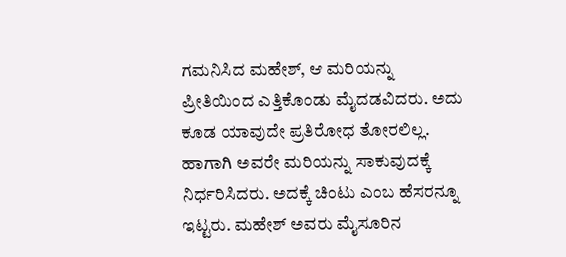ಗಮನಿಸಿದ ಮಹೇಶ್, ಆ ಮರಿಯನ್ನು ಪ್ರೀತಿಯಿಂದ ಎತ್ತಿಕೊಂಡು ಮೈದಡವಿದರು. ಅದು ಕೂಡ ಯಾವುದೇ ಪ್ರತಿರೋಧ ತೋರಲಿಲ್ಲ. ಹಾಗಾಗಿ ಅವರೇ ಮರಿಯನ್ನು ಸಾಕುವುದಕ್ಕೆ ನಿರ್ಧರಿಸಿದರು. ಅದಕ್ಕೆ ಚಿಂಟು ಎಂಬ ಹೆಸರನ್ನೂ ಇಟ್ಟರು. ಮಹೇಶ್ ಅವರು ಮೈಸೂರಿನ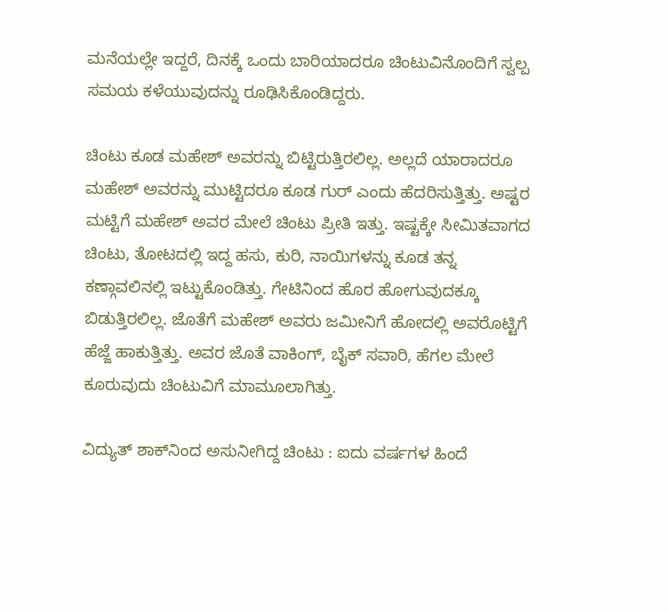ಮನೆಯಲ್ಲೇ ಇದ್ದರೆ, ದಿನಕ್ಕೆ ಒಂದು ಬಾರಿಯಾದರೂ ಚಿಂಟುವಿನೊಂದಿಗೆ ಸ್ವಲ್ಪ ಸಮಯ ಕಳೆಯುವುದನ್ನು ರೂಢಿಸಿಕೊಂಡಿದ್ದರು.

ಚಿಂಟು ಕೂಡ ಮಹೇಶ್ ಅವರನ್ನು ಬಿಟ್ಟಿರುತ್ತಿರಲಿಲ್ಲ. ಅಲ್ಲದೆ ಯಾರಾದರೂ ಮಹೇಶ್ ಅವರನ್ನು ಮುಟ್ಟಿದರೂ ಕೂಡ ಗುರ್ ಎಂದು ಹೆದರಿಸುತ್ತಿತ್ತು. ಅಷ್ಟರ ಮಟ್ಟಿಗೆ ಮಹೇಶ್ ಅವರ ಮೇಲೆ ಚಿಂಟು ಪ್ರೀತಿ ಇತ್ತು. ಇಷ್ಟಕ್ಕೇ ಸೀಮಿತವಾಗದ ಚಿಂಟು, ತೋಟದಲ್ಲಿ ಇದ್ದ ಹಸು, ಕುರಿ, ನಾಯಿಗಳನ್ನು ಕೂಡ ತನ್ನ ಕಣ್ಗಾವಲಿನಲ್ಲಿ ಇಟ್ಟುಕೊಂಡಿತ್ತು. ಗೇಟಿನಿಂದ ಹೊರ ಹೋಗುವುದಕ್ಕೂ ಬಿಡುತ್ತಿರಲಿಲ್ಲ. ಜೊತೆಗೆ ಮಹೇಶ್ ಅವರು ಜಮೀನಿಗೆ ಹೋದಲ್ಲಿ ಅವರೊಟ್ಟಿಗೆ ಹೆಜ್ಜೆ ಹಾಕುತ್ತಿತ್ತು. ಅವರ ಜೊತೆ ವಾಕಿಂಗ್, ಬೈಕ್ ಸವಾರಿ, ಹೆಗಲ ಮೇಲೆ ಕೂರುವುದು ಚಿಂಟುವಿಗೆ ಮಾಮೂಲಾಗಿತ್ತು.

ವಿದ್ಯುತ್ ಶಾಕ್‌ನಿಂದ ಅಸುನೀಗಿದ್ದ ಚಿಂಟು : ಐದು ವರ್ಷಗಳ ಹಿಂದೆ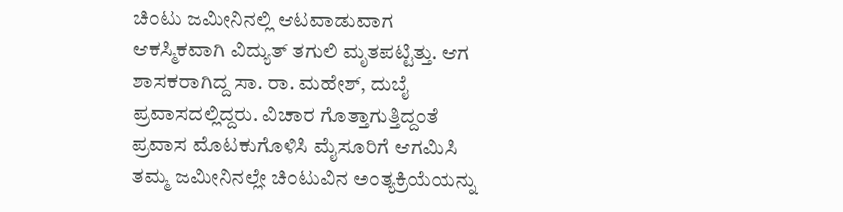ಚಿಂಟು ಜಮೀನಿನಲ್ಲಿ ಆಟವಾಡುವಾಗ ಆಕಸ್ಮಿಕವಾಗಿ ವಿದ್ಯುತ್ ತಗುಲಿ ಮೃತಪಟ್ಟಿತ್ತು. ಆಗ ಶಾಸಕರಾಗಿದ್ದ ಸಾ. ರಾ. ಮಹೇಶ್, ದುಬೈ ಪ್ರವಾಸದಲ್ಲಿದ್ದರು. ವಿಚಾರ ಗೊತ್ತಾಗುತ್ತಿದ್ದಂತೆ ಪ್ರವಾಸ ಮೊಟಕುಗೊಳಿಸಿ ಮೈಸೂರಿಗೆ ಆಗಮಿಸಿ ತಮ್ಮ ಜಮೀನಿನಲ್ಲೇ ಚಿಂಟುವಿನ ಅಂತ್ಯಕ್ರಿಯೆಯನ್ನು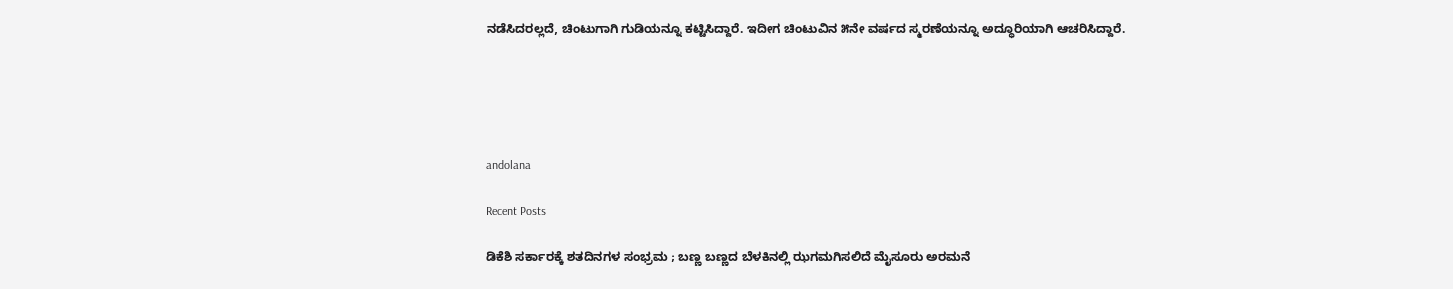ನಡೆಸಿದರಲ್ಲದೆ, ಚಿಂಟುಗಾಗಿ ಗುಡಿಯನ್ನೂ ಕಟ್ಟಿಸಿದ್ದಾರೆ. ಇದೀಗ ಚಿಂಟುವಿನ ೫ನೇ ವರ್ಷದ ಸ್ಮರಣೆಯನ್ನೂ ಅದ್ಧೂರಿಯಾಗಿ ಆಚರಿಸಿದ್ದಾರೆ.





andolana

Recent Posts

ಡಿಕೆಶಿ ಸರ್ಕಾರಕ್ಕೆ ಶತದಿನಗಳ ಸಂಭ್ರಮ ; ಬಣ್ಣ ಬಣ್ಣದ ಬೆಳಕಿನಲ್ಲಿ ಝಗಮಗಿಸಲಿದೆ ಮೈಸೂರು ಅರಮನೆ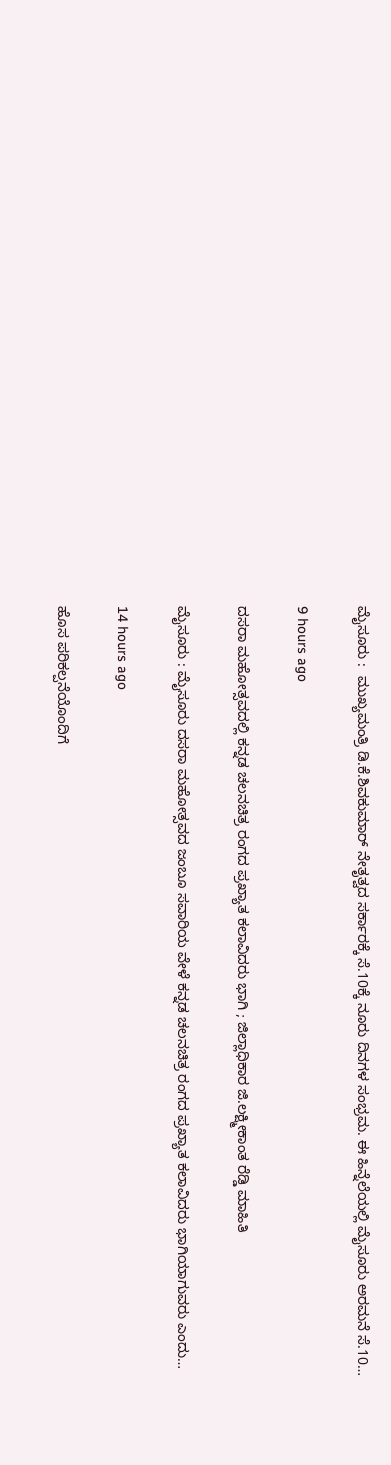ಮೈಸೂರು :  ಮುಖ್ಯಮಂತ್ರಿ ಡಿ.ಕೆ.ಶಿವಕುಮಾರ್ ನೇತೃತ್ವದ ಸರ್ಕಾರಕ್ಕೆ ಸೆ.10ಕ್ಕೆ ನೂರು ದಿನಗಳ ಸಂಭ್ರಮ. ಈ ಹಿನ್ನೆಲೆಯಲ್ಲಿ ಮೈಸೂರು ಅರಮನೆ ಸೆ.10…

9 hours ago

ದಸರಾ ಮಹೋತ್ಸವದಲ್ಲಿ ಕನ್ನಡ ಚಲನಚಿತ್ರ ರಂಗದ ಪ್ರಖ್ಯಾತ ಕಲಾವಿದರು ಭಾಗಿ ; ಜಿಲ್ಲಾಧಿಕಾರ ಜಿ.ಲಕ್ಷ್ಮೀಕಾಂತ ರೆಡ್ಡಿ ಮಾಹಿತಿ

ಮೈಸೂರು : ಮೈಸೂರು ದಸರಾ ಮಹೋತ್ಸವದ ಜಂಬೂ ಸವಾರಿಯ ವೇಳೆ ಕನ್ನಡ ಚಲನಚಿತ್ರ ರಂಗದ ಪ್ರಖ್ಯಾತ ಕಲಾವಿದರು ಭಾಗಿಯಾಗುವರು ಎಂದು…

14 hours ago

ಹೊಸ ಪರಿಕಲ್ಪನೆಯೊಂದಿಗೆ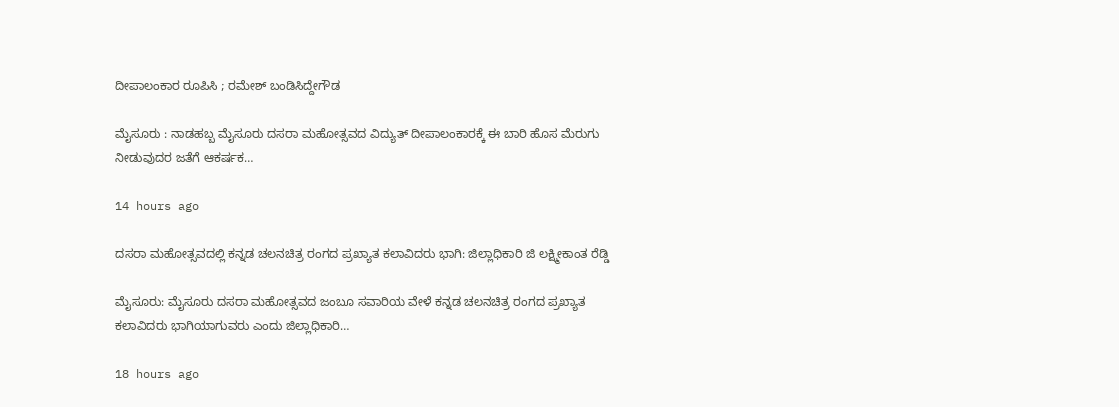ದೀಪಾಲಂಕಾರ ರೂಪಿಸಿ ; ರಮೇಶ್‌ ಬಂಡಿಸಿದ್ದೇಗೌಡ

ಮೈಸೂರು : ನಾಡಹಬ್ಬ ಮೈಸೂರು ದಸರಾ ಮಹೋತ್ಸವದ ವಿದ್ಯುತ್ ದೀಪಾಲಂಕಾರಕ್ಕೆ ಈ ಬಾರಿ ಹೊಸ ಮೆರುಗು ನೀಡುವುದರ ಜತೆಗೆ ಆಕರ್ಷಕ…

14 hours ago

ದಸರಾ ಮಹೋತ್ಸವದಲ್ಲಿ ಕನ್ನಡ ಚಲನಚಿತ್ರ ರಂಗದ ಪ್ರಖ್ಯಾತ ಕಲಾವಿದರು ಭಾಗಿ: ಜಿಲ್ಲಾಧಿಕಾರಿ ಜಿ ಲಕ್ಷ್ಮೀಕಾಂತ ರೆಡ್ಡಿ

ಮೈಸೂರು: ಮೈಸೂರು ದಸರಾ ಮಹೋತ್ಸವದ ಜಂಬೂ ಸವಾರಿಯ ವೇಳೆ ಕನ್ನಡ ಚಲನಚಿತ್ರ ರಂಗದ ಪ್ರಖ್ಯಾತ ಕಲಾವಿದರು ಭಾಗಿಯಾಗುವರು ಎಂದು ಜಿಲ್ಲಾಧಿಕಾರಿ…

18 hours ago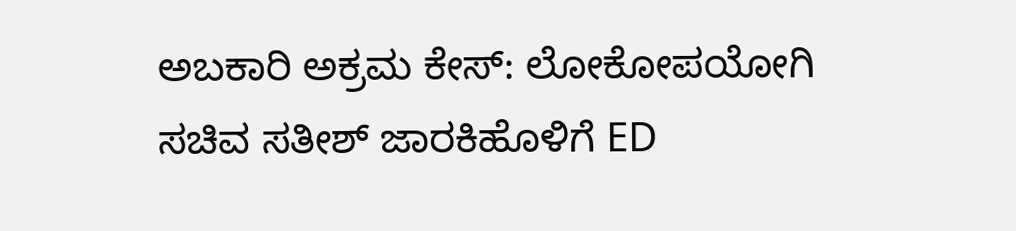ಅಬಕಾರಿ ಅಕ್ರಮ ಕೇಸ್‌: ಲೋಕೋಪಯೋಗಿ ಸಚಿವ ಸತೀಶ್ ಜಾರಕಿಹೊಳಿಗೆ ED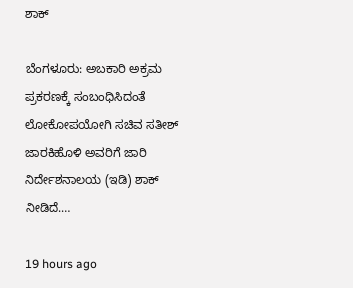ಶಾಕ್‌

ಬೆಂಗಳೂರು: ಅಬಕಾರಿ ಅಕ್ರಮ ಪ್ರಕರಣಕ್ಕೆ ಸಂಬಂಧಿಸಿದಂತೆ ಲೋಕೋಪಯೋಗಿ ಸಚಿವ ಸತೀಶ್ ಜಾರಕಿಹೊಳಿ ಅವರಿಗೆ ಜಾರಿ ನಿರ್ದೇಶನಾಲಯ (ಇಡಿ) ಶಾಕ್ ನೀಡಿದೆ.…

19 hours ago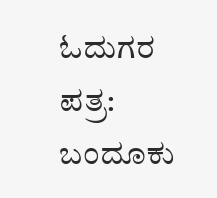ಓದುಗರ ಪತ್ರ: ಬಂದೂಕು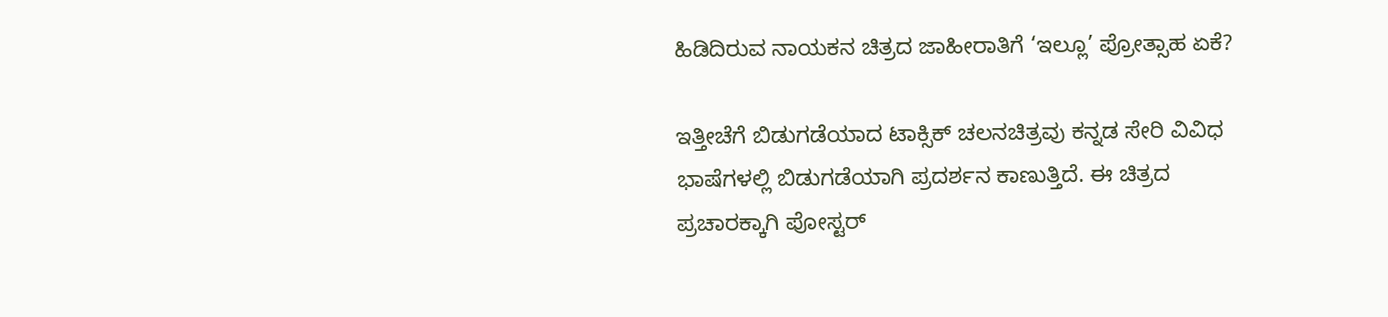ಹಿಡಿದಿರುವ ನಾಯಕನ ಚಿತ್ರದ ಜಾಹೀರಾತಿಗೆ ‘ಇಲ್ಲೂ’ ಪ್ರೋತ್ಸಾಹ ಏಕೆ?

ಇತ್ತೀಚೆಗೆ ಬಿಡುಗಡೆಯಾದ ಟಾಕ್ಸಿಕ್ ಚಲನಚಿತ್ರವು ಕನ್ನಡ ಸೇರಿ ವಿವಿಧ ಭಾಷೆಗಳಲ್ಲಿ ಬಿಡುಗಡೆಯಾಗಿ ಪ್ರದರ್ಶನ ಕಾಣುತ್ತಿದೆ. ಈ ಚಿತ್ರದ ಪ್ರಚಾರಕ್ಕಾಗಿ ಪೋಸ್ಟರ್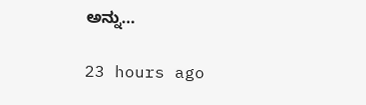ಅನ್ನು…

23 hours ago